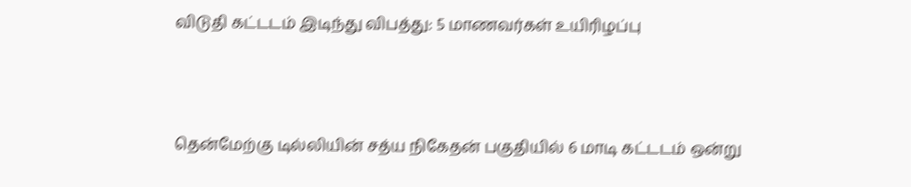விடுதி கட்டடம் இடிந்து விபத்து: 5 மாணவர்கள் உயிரிழப்பு



தென்மேற்கு டில்லியின் சத்ய நிகேதன் பகுதியில் 6 மாடி கட்டடம் ஒன்று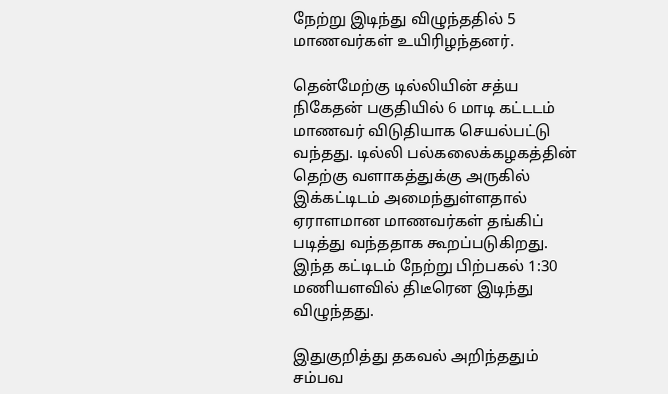நேற்று இடிந்து விழுந்ததில் 5 மாணவர்கள் உயிரிழந்தனர்.

தென்மேற்கு டில்லியின் சத்ய நிகேதன் பகுதியில் 6 மாடி கட்டடம் மாணவர் விடுதியாக செயல்பட்டு வந்தது. டில்லி பல்கலைக்கழகத்தின் தெற்கு வளாகத்துக்கு அருகில் இக்கட்டிடம் அமைந்துள்ளதால் ஏராளமான மாணவர்கள் தங்கிப் படித்து வந்ததாக கூறப்படுகிறது. இந்த கட்டிடம் நேற்று பிற்பகல் 1:30 மணியளவில் திடீரென இடிந்து விழுந்தது.

இதுகுறித்து தகவல் அறிந்ததும் சம்பவ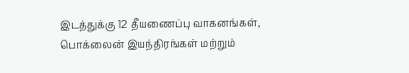இடத்துக்கு 12 தீயணைப்பு வாகனங்கள், பொக்லைன் இயந்திரங்கள் மற்றும்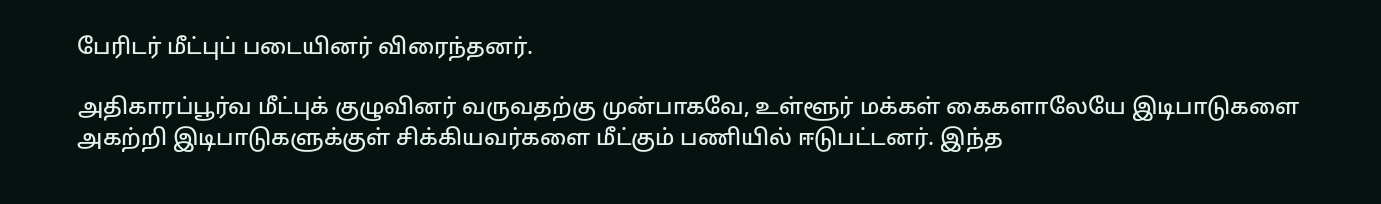பேரிடர் மீட்புப் படையினர் விரைந்தனர்.

அதிகாரப்பூர்வ மீட்புக் குழுவினர் வருவதற்கு முன்பாகவே, உள்ளூர் மக்கள் கைகளாலேயே இடிபாடுகளை அகற்றி இடிபாடுகளுக்குள் சிக்கியவர்களை மீட்கும் பணியில் ஈடுபட்டனர். இந்த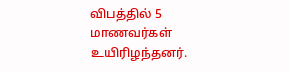விபத்தில் 5 மாணவர்கள் உயிரிழந்தனர்.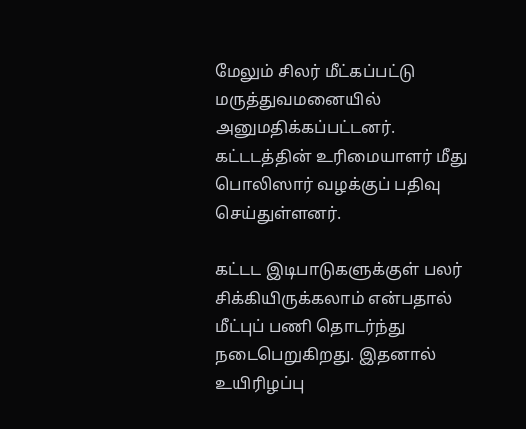மேலும் சிலர் மீட்கப்பட்டு மருத்துவமனையில் அனுமதிக்கப்பட்டனர். கட்டடத்தின் உரிமையாளர் மீது பொலிஸார் வழக்குப் பதிவு செய்துள்ளனர்.

கட்டட இடிபாடுகளுக்குள் பலர் சிக்கியிருக்கலாம் என்பதால் மீட்புப் பணி தொடர்ந்து நடைபெறுகிறது. இதனால் உயிரிழப்பு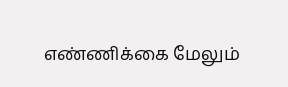எண்ணிக்கை மேலும்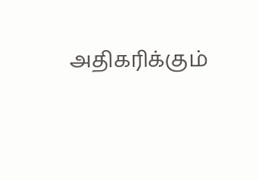அதிகரிக்கும்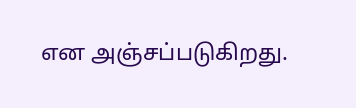என அஞ்சப்படுகிறது.